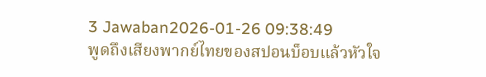3 Jawaban2026-01-26 09:38:49
พูดถึงเสียงพากย์ไทยของสปอนบ็อบแล้วหัวใจ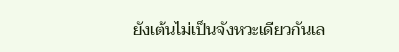ยังเต้นไม่เป็นจังหวะเดียวกันเล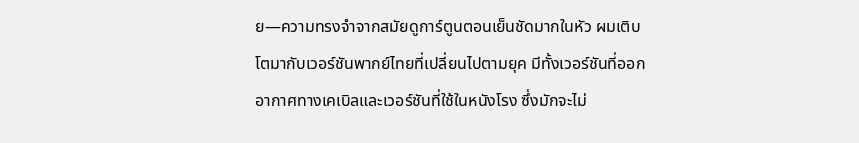ย—ความทรงจำจากสมัยดูการ์ตูนตอนเย็นชัดมากในหัว ผมเติบโตมากับเวอร์ชันพากย์ไทยที่เปลี่ยนไปตามยุค มีทั้งเวอร์ชันที่ออกอากาศทางเคเบิลและเวอร์ชันที่ใช้ในหนังโรง ซึ่งมักจะไม่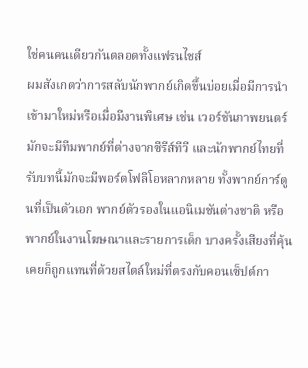ใช่คนคนเดียวกันตลอดทั้งแฟรนไชส์
ผมสังเกตว่าการสลับนักพากย์เกิดขึ้นบ่อยเมื่อมีการนำเข้ามาใหม่หรือเมื่อมีงานพิเศษ เช่น เวอร์ชันภาพยนตร์มักจะมีทีมพากย์ที่ต่างจากซีรีส์ทีวี และนักพากย์ไทยที่รับบทนี้มักจะมีพอร์ตโฟลิโอหลากหลาย ทั้งพากย์การ์ตูนที่เป็นตัวเอก พากย์ตัวรองในแอนิเมชันต่างชาติ หรือพากย์ในงานโฆษณาและรายการเด็ก บางครั้งเสียงที่คุ้นเคยก็ถูกแทนที่ด้วยสไตล์ใหม่ที่ตรงกับคอนเซ็ปต์กา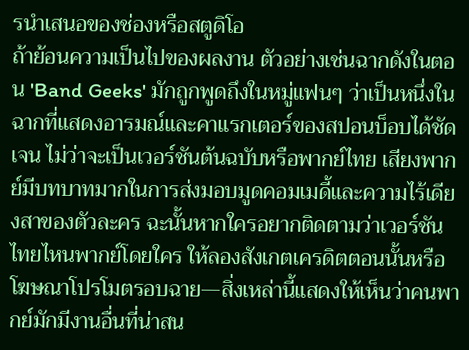รนำเสนอของช่องหรือสตูดิโอ
ถ้าย้อนความเป็นไปของผลงาน ตัวอย่างเช่นฉากดังในตอน 'Band Geeks' มักถูกพูดถึงในหมู่แฟนๆ ว่าเป็นหนึ่งในฉากที่แสดงอารมณ์และคาแรกเตอร์ของสปอนบ็อบได้ชัดเจน ไม่ว่าจะเป็นเวอร์ชันต้นฉบับหรือพากย์ไทย เสียงพากย์มีบทบาทมากในการส่งมอบมูดคอมเมดี้และความไร้เดียงสาของตัวละคร ฉะนั้นหากใครอยากติดตามว่าเวอร์ชันไทยไหนพากย์โดยใคร ให้ลองสังเกตเครดิตตอนนั้นหรือโฆษณาโปรโมตรอบฉาย—สิ่งเหล่านี้แสดงให้เห็นว่าคนพากย์มักมีงานอื่นที่น่าสน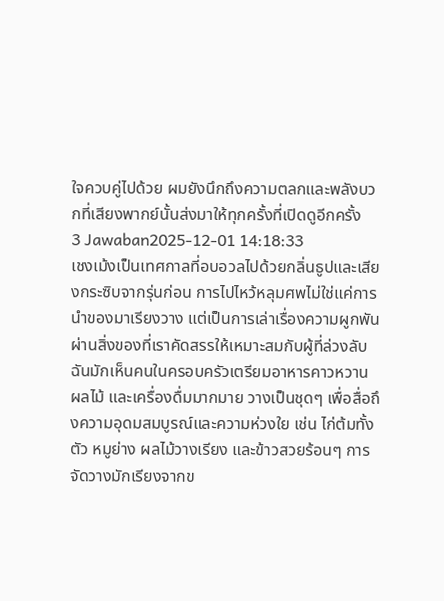ใจควบคู่ไปด้วย ผมยังนึกถึงความตลกและพลังบวกที่เสียงพากย์นั้นส่งมาให้ทุกครั้งที่เปิดดูอีกครั้ง
3 Jawaban2025-12-01 14:18:33
เชงเม้งเป็นเทศกาลที่อบอวลไปด้วยกลิ่นธูปและเสียงกระซิบจากรุ่นก่อน การไปไหว้หลุมศพไม่ใช่แค่การนำของมาเรียงวาง แต่เป็นการเล่าเรื่องความผูกพันผ่านสิ่งของที่เราคัดสรรให้เหมาะสมกับผู้ที่ล่วงลับ ฉันมักเห็นคนในครอบครัวเตรียมอาหารคาวหวาน ผลไม้ และเครื่องดื่มมากมาย วางเป็นชุดๆ เพื่อสื่อถึงความอุดมสมบูรณ์และความห่วงใย เช่น ไก่ต้มทั้งตัว หมูย่าง ผลไม้วางเรียง และข้าวสวยร้อนๆ การจัดวางมักเรียงจากข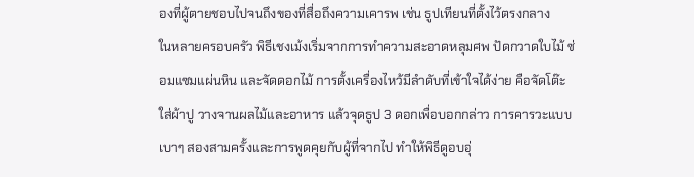องที่ผู้ตายชอบไปจนถึงของที่สื่อถึงความเคารพ เช่น ธูปเทียนที่ตั้งไว้ตรงกลาง
ในหลายครอบครัว พิธีเชงเม้งเริ่มจากการทำความสะอาดหลุมศพ ปัดกวาดใบไม้ ซ่อมแซมแผ่นหิน และจัดดอกไม้ การตั้งเครื่องไหว้มีลำดับที่เข้าใจได้ง่าย คือจัดโต๊ะ ใส่ผ้าปู วางจานผลไม้และอาหาร แล้วจุดธูป 3 ดอกเพื่อบอกกล่าว การคารวะแบบเบาๆ สองสามครั้งและการพูดคุยกับผู้ที่จากไป ทำให้พิธีดูอบอุ่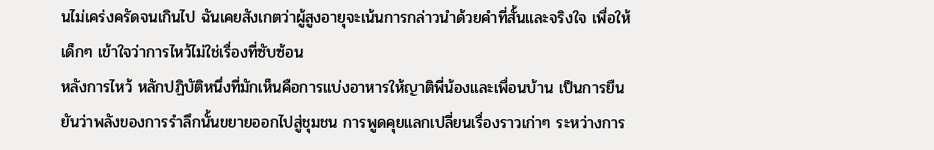นไม่เคร่งครัดจนเกินไป ฉันเคยสังเกตว่าผู้สูงอายุจะเน้นการกล่าวนำด้วยคำที่สั้นและจริงใจ เพื่อให้เด็กๆ เข้าใจว่าการไหว้ไม่ใช่เรื่องที่ซับซ้อน
หลังการไหว้ หลักปฏิบัติหนึ่งที่มักเห็นคือการแบ่งอาหารให้ญาติพี่น้องและเพื่อนบ้าน เป็นการยืนยันว่าพลังของการรำลึกนั้นขยายออกไปสู่ชุมชน การพูดคุยแลกเปลี่ยนเรื่องราวเก่าๆ ระหว่างการ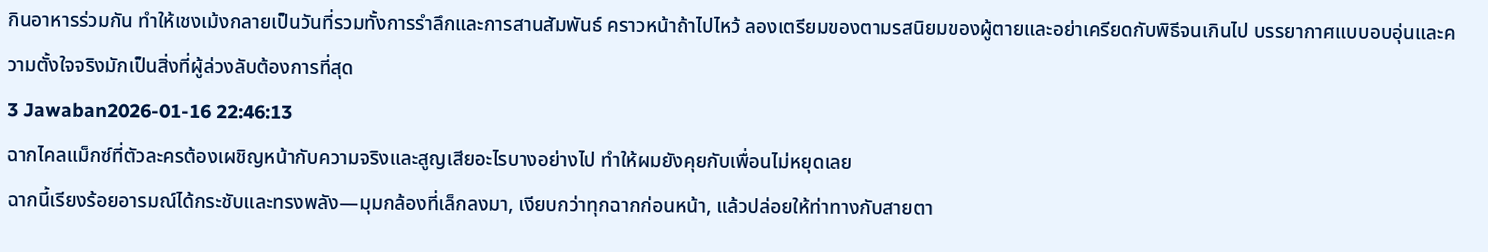กินอาหารร่วมกัน ทำให้เชงเม้งกลายเป็นวันที่รวมทั้งการรำลึกและการสานสัมพันธ์ คราวหน้าถ้าไปไหว้ ลองเตรียมของตามรสนิยมของผู้ตายและอย่าเครียดกับพิธีจนเกินไป บรรยากาศแบบอบอุ่นและความตั้งใจจริงมักเป็นสิ่งที่ผู้ล่วงลับต้องการที่สุด
3 Jawaban2026-01-16 22:46:13
ฉากไคลแม็กซ์ที่ตัวละครต้องเผชิญหน้ากับความจริงและสูญเสียอะไรบางอย่างไป ทำให้ผมยังคุยกับเพื่อนไม่หยุดเลย
ฉากนี้เรียงร้อยอารมณ์ได้กระชับและทรงพลัง—มุมกล้องที่เล็กลงมา, เงียบกว่าทุกฉากก่อนหน้า, แล้วปล่อยให้ท่าทางกับสายตา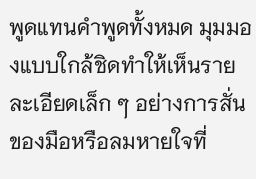พูดแทนคำพูดทั้งหมด มุมมองแบบใกล้ชิดทำให้เห็นรายละเอียดเล็ก ๆ อย่างการสั่นของมือหรือลมหายใจที่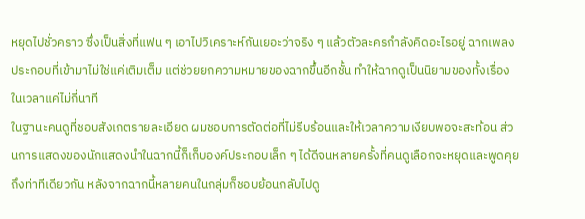หยุดไปชั่วคราว ซึ่งเป็นสิ่งที่แฟน ๆ เอาไปวิเคราะห์กันเยอะว่าจริง ๆ แล้วตัวละครกำลังคิดอะไรอยู่ ฉากเพลงประกอบที่เข้ามาไม่ใช่แค่เติมเต็ม แต่ช่วยยกความหมายของฉากขึ้นอีกชั้น ทำให้ฉากดูเป็นนิยามของทั้งเรื่องในเวลาแค่ไม่กี่นาที
ในฐานะคนดูที่ชอบสังเกตรายละเอียด ผมชอบการตัดต่อที่ไม่รีบร้อนและให้เวลาความเงียบพอจะสะท้อน ส่วนการแสดงของนักแสดงนำในฉากนี้ก็เก็บองค์ประกอบเล็ก ๆ ได้ดีจนหลายครั้งที่คนดูเลือกจะหยุดและพูดคุยถึงท่าทีเดียวกัน หลังจากฉากนี้หลายคนในกลุ่มก็ชอบย้อนกลับไปดู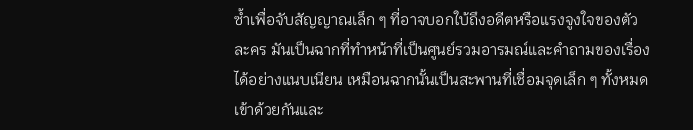ซ้ำเพื่อจับสัญญาณเล็ก ๆ ที่อาจบอกใบ้ถึงอดีตหรือแรงจูงใจของตัวละคร มันเป็นฉากที่ทำหน้าที่เป็นศูนย์รวมอารมณ์และคำถามของเรื่องได้อย่างแนบเนียน เหมือนฉากนั้นเป็นสะพานที่เชื่อมจุดเล็ก ๆ ทั้งหมดเข้าด้วยกันและ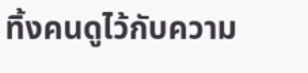ทิ้งคนดูไว้กับความ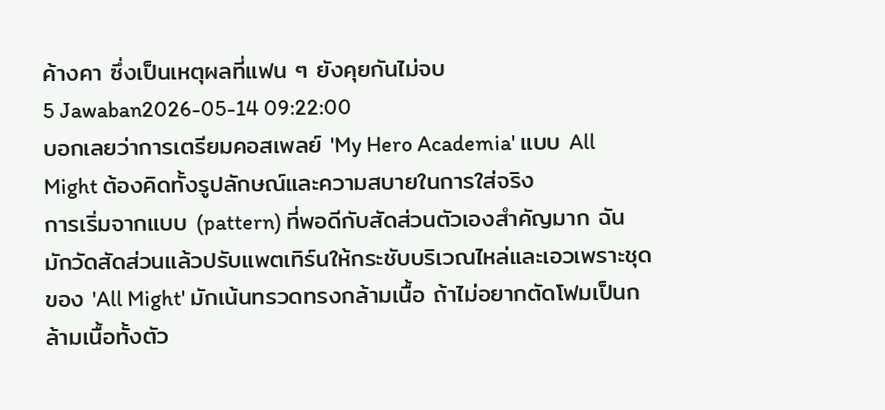ค้างคา ซึ่งเป็นเหตุผลที่แฟน ๆ ยังคุยกันไม่จบ
5 Jawaban2026-05-14 09:22:00
บอกเลยว่าการเตรียมคอสเพลย์ 'My Hero Academia' แบบ All Might ต้องคิดทั้งรูปลักษณ์และความสบายในการใส่จริง
การเริ่มจากแบบ (pattern) ที่พอดีกับสัดส่วนตัวเองสำคัญมาก ฉันมักวัดสัดส่วนแล้วปรับแพตเทิร์นให้กระชับบริเวณไหล่และเอวเพราะชุดของ 'All Might' มักเน้นทรวดทรงกล้ามเนื้อ ถ้าไม่อยากตัดโฟมเป็นกล้ามเนื้อทั้งตัว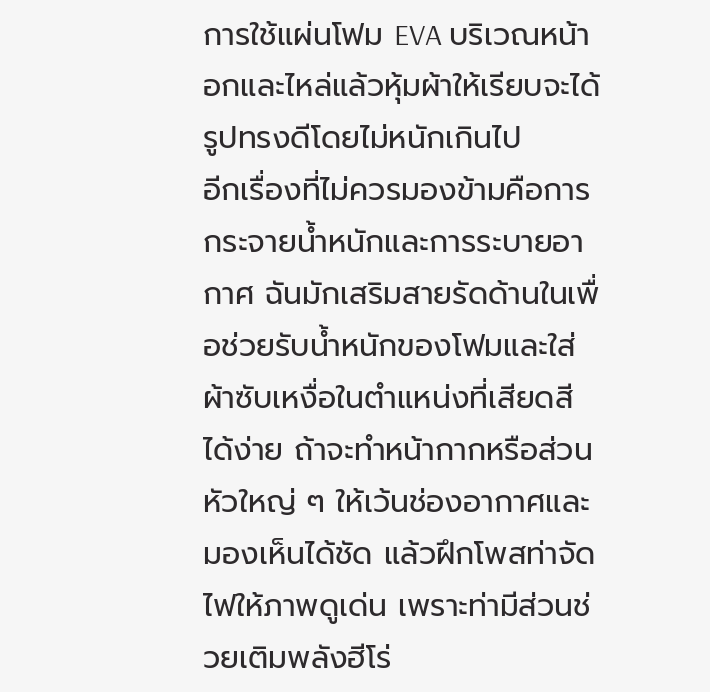การใช้แผ่นโฟม EVA บริเวณหน้าอกและไหล่แล้วหุ้มผ้าให้เรียบจะได้รูปทรงดีโดยไม่หนักเกินไป
อีกเรื่องที่ไม่ควรมองข้ามคือการกระจายน้ำหนักและการระบายอากาศ ฉันมักเสริมสายรัดด้านในเพื่อช่วยรับน้ำหนักของโฟมและใส่ผ้าซับเหงื่อในตำแหน่งที่เสียดสีได้ง่าย ถ้าจะทำหน้ากากหรือส่วนหัวใหญ่ ๆ ให้เว้นช่องอากาศและมองเห็นได้ชัด แล้วฝึกโพสท่าจัดไฟให้ภาพดูเด่น เพราะท่ามีส่วนช่วยเติมพลังฮีโร่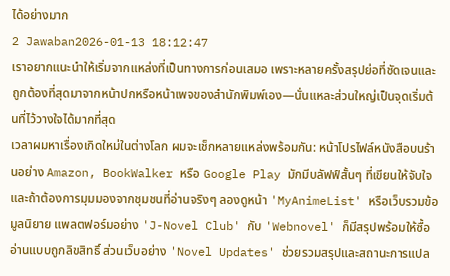ได้อย่างมาก
2 Jawaban2026-01-13 18:12:47
เราอยากแนะนําให้เริ่มจากแหล่งที่เป็นทางการก่อนเสมอ เพราะหลายครั้งสรุปย่อที่ชัดเจนและถูกต้องที่สุดมาจากหน้าปกหรือหน้าเพจของสำนักพิมพ์เอง—นั่นแหละส่วนใหญ่เป็นจุดเริ่มต้นที่ไว้วางใจได้มากที่สุด
เวลาผมหาเรื่องเกิดใหม่ในต่างโลก ผมจะเช็กหลายแหล่งพร้อมกัน: หน้าโปรไฟล์หนังสือบนร้านอย่าง Amazon, BookWalker หรือ Google Play มักมีบลัฟฟ์สั้นๆ ที่เขียนให้จับใจ และถ้าต้องการมุมมองจากชุมชนที่อ่านจริงๆ ลองดูหน้า 'MyAnimeList' หรือเว็บรวมข้อมูลนิยาย แพลตฟอร์มอย่าง 'J-Novel Club' กับ 'Webnovel' ก็มีสรุปพร้อมให้ซื้ออ่านแบบถูกลิขสิทธิ์ ส่วนเว็บอย่าง 'Novel Updates' ช่วยรวมสรุปและสถานะการแปล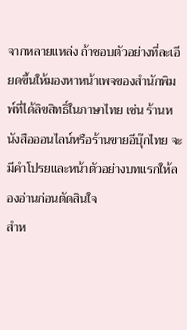จากหลายแหล่ง ถ้าชอบตัวอย่างที่ละเอียดขึ้นให้มองหาหน้าเพจของสำนักพิมพ์ที่ได้ลิขสิทธิ์ในภาษาไทย เช่น ร้านหนังสือออนไลน์หรือร้านขายอีบุ๊กไทย จะมีคำโปรยและหน้าตัวอย่างบทแรกให้ลองอ่านก่อนตัดสินใจ
สำห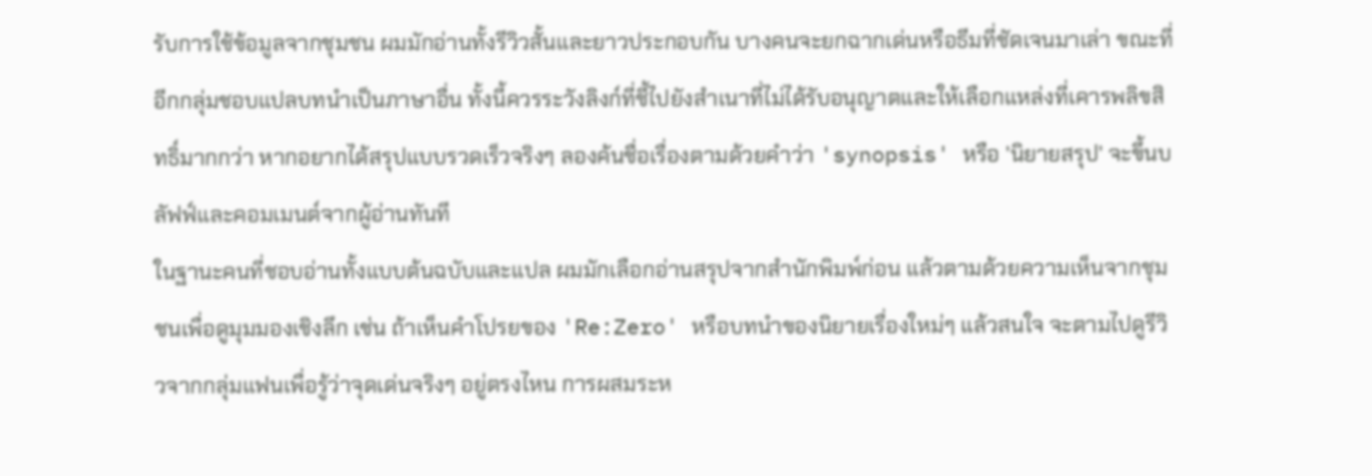รับการใช้ข้อมูลจากชุมชน ผมมักอ่านทั้งรีวิวสั้นและยาวประกอบกัน บางคนจะยกฉากเด่นหรือธีมที่ชัดเจนมาเล่า ขณะที่อีกกลุ่มชอบแปลบทนำเป็นภาษาอื่น ทั้งนี้ควรระวังลิงก์ที่ชี้ไปยังสำเนาที่ไม่ได้รับอนุญาตและให้เลือกแหล่งที่เคารพลิขสิทธิ์มากกว่า หากอยากได้สรุปแบบรวดเร็วจริงๆ ลองค้นชื่อเรื่องตามด้วยคำว่า 'synopsis' หรือ 'นิยายสรุป' จะขึ้นบลัฟฟ์และคอมเมนต์จากผู้อ่านทันที
ในฐานะคนที่ชอบอ่านทั้งแบบต้นฉบับและแปล ผมมักเลือกอ่านสรุปจากสำนักพิมพ์ก่อน แล้วตามด้วยความเห็นจากชุมชนเพื่อดูมุมมองเชิงลึก เช่น ถ้าเห็นคำโปรยของ 'Re:Zero' หรือบทนำของนิยายเรื่องใหม่ๆ แล้วสนใจ จะตามไปดูรีวิวจากกลุ่มแฟนเพื่อรู้ว่าจุดเด่นจริงๆ อยู่ตรงไหน การผสมระห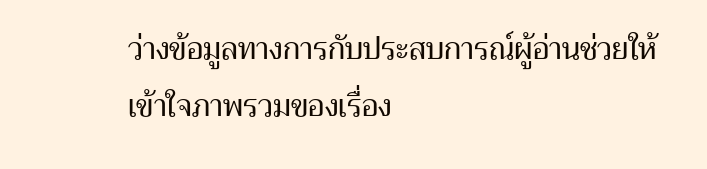ว่างข้อมูลทางการกับประสบการณ์ผู้อ่านช่วยให้เข้าใจภาพรวมของเรื่อง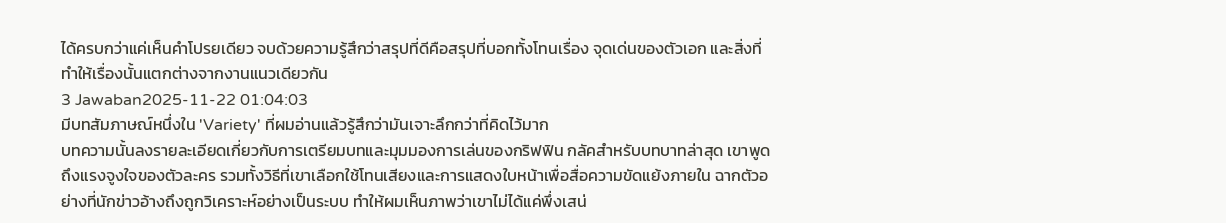ได้ครบกว่าแค่เห็นคำโปรยเดียว จบด้วยความรู้สึกว่าสรุปที่ดีคือสรุปที่บอกทั้งโทนเรื่อง จุดเด่นของตัวเอก และสิ่งที่ทำให้เรื่องนั้นแตกต่างจากงานแนวเดียวกัน
3 Jawaban2025-11-22 01:04:03
มีบทสัมภาษณ์หนึ่งใน 'Variety' ที่ผมอ่านแล้วรู้สึกว่ามันเจาะลึกกว่าที่คิดไว้มาก
บทความนั้นลงรายละเอียดเกี่ยวกับการเตรียมบทและมุมมองการเล่นของกริฟฟิน กลัคสำหรับบทบาทล่าสุด เขาพูดถึงแรงจูงใจของตัวละคร รวมทั้งวิธีที่เขาเลือกใช้โทนเสียงและการแสดงใบหน้าเพื่อสื่อความขัดแย้งภายใน ฉากตัวอย่างที่นักข่าวอ้างถึงถูกวิเคราะห์อย่างเป็นระบบ ทำให้ผมเห็นภาพว่าเขาไม่ได้แค่พึ่งเสน่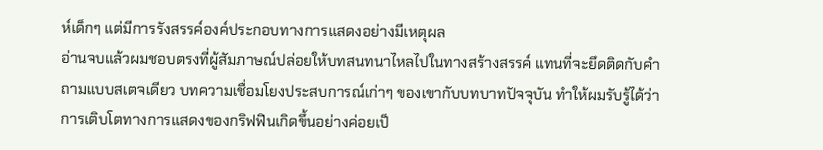ห์เด็กๆ แต่มีการรังสรรค์องค์ประกอบทางการแสดงอย่างมีเหตุผล
อ่านจบแล้วผมชอบตรงที่ผู้สัมภาษณ์ปล่อยให้บทสนทนาไหลไปในทางสร้างสรรค์ แทนที่จะยึดติดกับคำถามแบบสเตจเดียว บทความเชื่อมโยงประสบการณ์เก่าๆ ของเขากับบทบาทปัจจุบัน ทำให้ผมรับรู้ได้ว่าการเติบโตทางการแสดงของกริฟฟินเกิดขึ้นอย่างค่อยเป็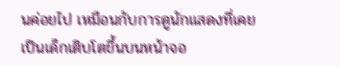นค่อยไป เหมือนกับการดูนักแสดงที่เคยเป็นเด็กเติบโตขึ้นบนหน้าจอ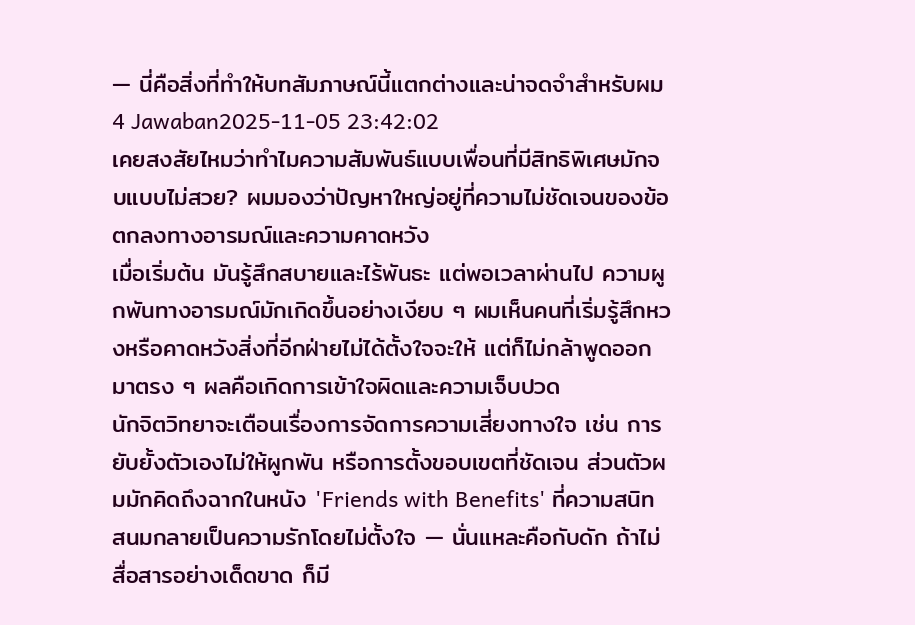— นี่คือสิ่งที่ทำให้บทสัมภาษณ์นี้แตกต่างและน่าจดจำสำหรับผม
4 Jawaban2025-11-05 23:42:02
เคยสงสัยไหมว่าทำไมความสัมพันธ์แบบเพื่อนที่มีสิทธิพิเศษมักจบแบบไม่สวย? ผมมองว่าปัญหาใหญ่อยู่ที่ความไม่ชัดเจนของข้อตกลงทางอารมณ์และความคาดหวัง
เมื่อเริ่มต้น มันรู้สึกสบายและไร้พันธะ แต่พอเวลาผ่านไป ความผูกพันทางอารมณ์มักเกิดขึ้นอย่างเงียบ ๆ ผมเห็นคนที่เริ่มรู้สึกหวงหรือคาดหวังสิ่งที่อีกฝ่ายไม่ได้ตั้งใจจะให้ แต่ก็ไม่กล้าพูดออกมาตรง ๆ ผลคือเกิดการเข้าใจผิดและความเจ็บปวด
นักจิตวิทยาจะเตือนเรื่องการจัดการความเสี่ยงทางใจ เช่น การยับยั้งตัวเองไม่ให้ผูกพัน หรือการตั้งขอบเขตที่ชัดเจน ส่วนตัวผมมักคิดถึงฉากในหนัง 'Friends with Benefits' ที่ความสนิทสนมกลายเป็นความรักโดยไม่ตั้งใจ — นั่นแหละคือกับดัก ถ้าไม่สื่อสารอย่างเด็ดขาด ก็มี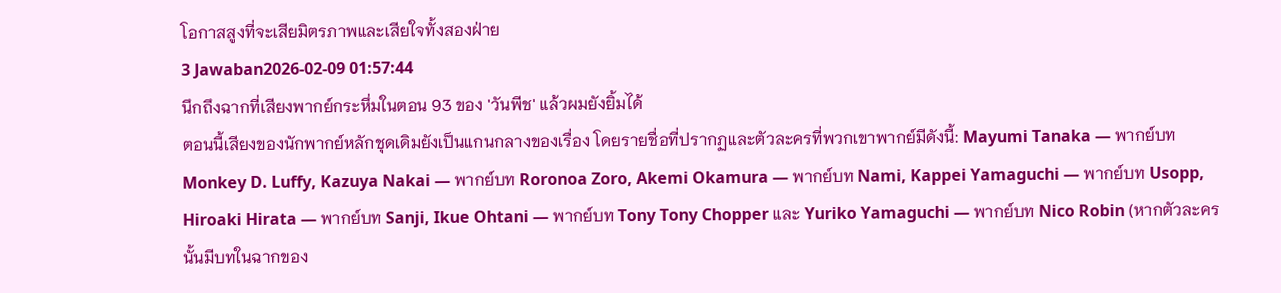โอกาสสูงที่จะเสียมิตรภาพและเสียใจทั้งสองฝ่าย
3 Jawaban2026-02-09 01:57:44
นึกถึงฉากที่เสียงพากย์กระหึ่มในตอน 93 ของ 'วันพีช' แล้วผมยังยิ้มได้
ตอนนี้เสียงของนักพากย์หลักชุดเดิมยังเป็นแกนกลางของเรื่อง โดยรายชื่อที่ปรากฏและตัวละครที่พวกเขาพากย์มีดังนี้: Mayumi Tanaka — พากย์บท Monkey D. Luffy, Kazuya Nakai — พากย์บท Roronoa Zoro, Akemi Okamura — พากย์บท Nami, Kappei Yamaguchi — พากย์บท Usopp, Hiroaki Hirata — พากย์บท Sanji, Ikue Ohtani — พากย์บท Tony Tony Chopper และ Yuriko Yamaguchi — พากย์บท Nico Robin (หากตัวละครนั้นมีบทในฉากของ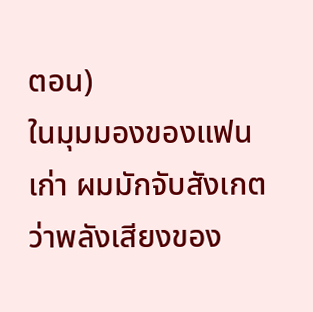ตอน)
ในมุมมองของแฟนเก่า ผมมักจับสังเกตว่าพลังเสียงของ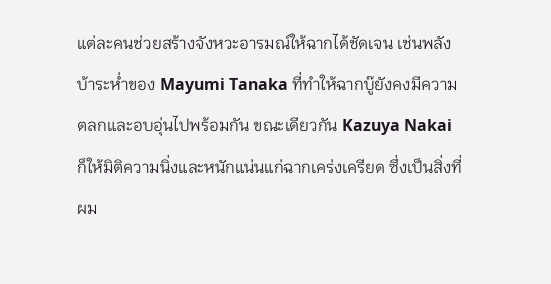แต่ละคนช่วยสร้างจังหวะอารมณ์ให้ฉากได้ชัดเจน เช่นพลังบ้าระห่ำของ Mayumi Tanaka ที่ทำให้ฉากบู๊ยังคงมีความตลกและอบอุ่นไปพร้อมกัน ขณะเดียวกัน Kazuya Nakai ก็ให้มิติความนิ่งและหนักแน่นแก่ฉากเคร่งเครียด ซึ่งเป็นสิ่งที่ผม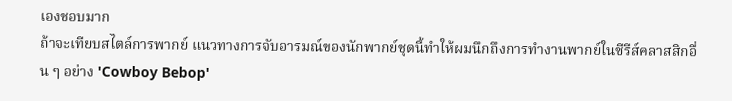เองชอบมาก
ถ้าจะเทียบสไตล์การพากย์ แนวทางการจับอารมณ์ของนักพากย์ชุดนี้ทำให้ผมนึกถึงการทำงานพากย์ในซีรีส์คลาสสิกอื่น ๆ อย่าง 'Cowboy Bebop'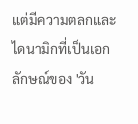แต่มีความตลกและไดนามิกที่เป็นเอกลักษณ์ของ 'วัน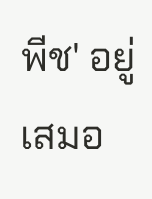พีช' อยู่เสมอ